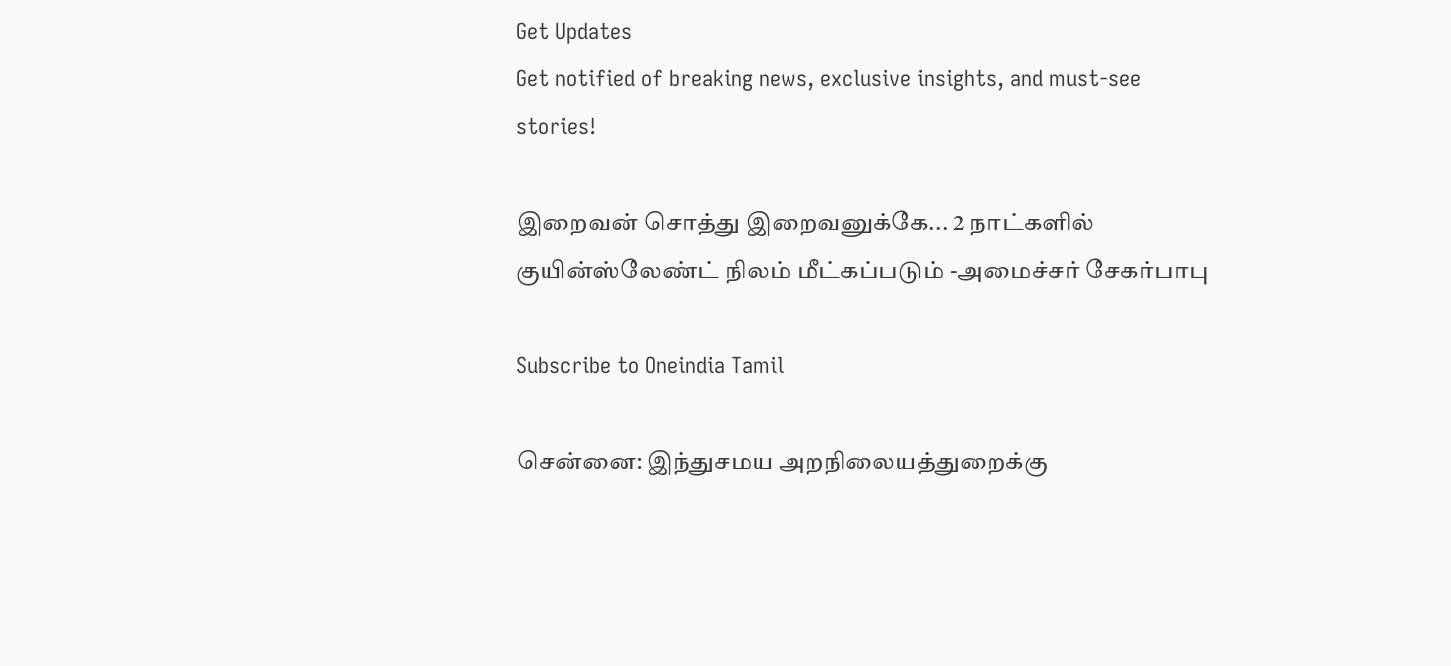Get Updates
Get notified of breaking news, exclusive insights, and must-see stories!

இறைவன் சொத்து இறைவனுக்கே... 2 நாட்களில் குயின்ஸ்லேண்ட் நிலம் மீட்கப்படும் -அமைச்சர் சேகர்பாபு

Subscribe to Oneindia Tamil

சென்னை: இந்துசமய அறநிலையத்துறைக்கு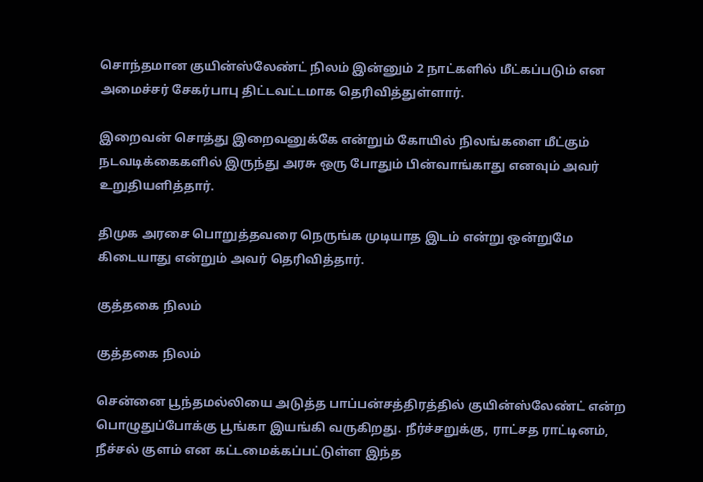சொந்தமான குயின்ஸ்லேண்ட் நிலம் இன்னும் 2 நாட்களில் மீட்கப்படும் என அமைச்சர் சேகர்பாபு திட்டவட்டமாக தெரிவித்துள்ளார்.

இறைவன் சொத்து இறைவனுக்கே என்றும் கோயில் நிலங்களை மீட்கும் நடவடிக்கைகளில் இருந்து அரசு ஒரு போதும் பின்வாங்காது எனவும் அவர் உறுதியளித்தார்.

திமுக அரசை பொறுத்தவரை நெருங்க முடியாத இடம் என்று ஒன்றுமே கிடையாது என்றும் அவர் தெரிவித்தார்.

குத்தகை நிலம்

குத்தகை நிலம்

சென்னை பூந்தமல்லியை அடுத்த பாப்பன்சத்திரத்தில் குயின்ஸ்லேண்ட் என்ற பொழுதுப்போக்கு பூங்கா இயங்கி வருகிறது. நீர்ச்சறுக்கு, ராட்சத ராட்டினம், நீச்சல் குளம் என கட்டமைக்கப்பட்டுள்ள இந்த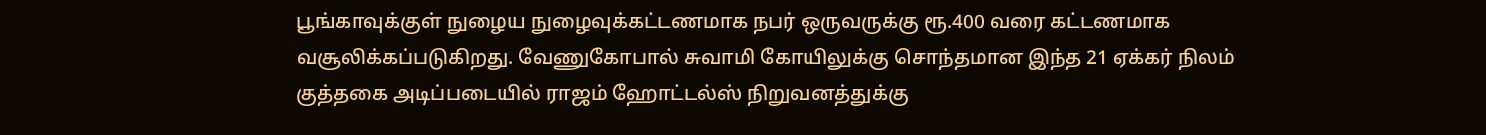பூங்காவுக்குள் நுழைய நுழைவுக்கட்டணமாக நபர் ஒருவருக்கு ரூ.400 வரை கட்டணமாக வசூலிக்கப்படுகிறது. வேணுகோபால் சுவாமி கோயிலுக்கு சொந்தமான இந்த 21 ஏக்கர் நிலம் குத்தகை அடிப்படையில் ராஜம் ஹோட்டல்ஸ் நிறுவனத்துக்கு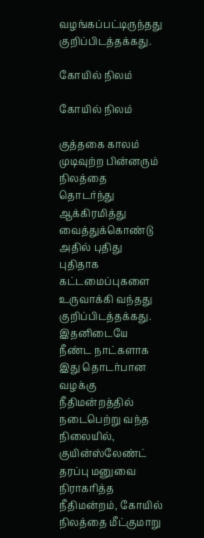வழங்கப்பட்டிருந்தது குறிப்பிடத்தக்கது.

கோயில் நிலம்

கோயில் நிலம்

குத்தகை காலம் முடிவுற்ற பின்னரும் நிலத்தை தொடர்ந்து ஆக்கிரமித்து வைத்துக்கொண்டு அதில் புதிது புதிதாக கட்டமைப்புகளை உருவாக்கி வந்தது குறிப்பிடத்தக்கது. இதனிடையே நீண்ட நாட்களாக இது தொடர்பான வழக்கு நீதிமன்றத்தில் நடைபெற்று வந்த நிலையில், குயின்ஸ்லேண்ட் தரப்பு மனுவை நிராகரித்த நீதிமன்றம், கோயில் நிலத்தை மீட்குமாறு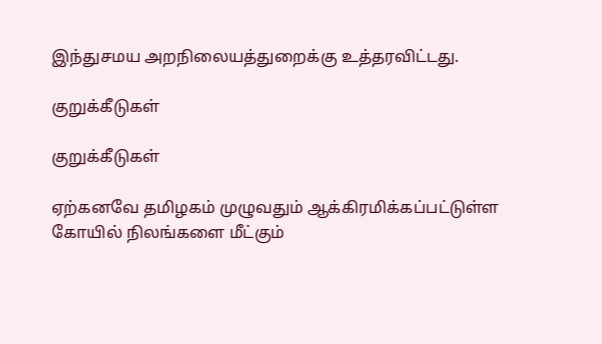இந்துசமய அறநிலையத்துறைக்கு உத்தரவிட்டது.

குறுக்கீடுகள்

குறுக்கீடுகள்

ஏற்கனவே தமிழகம் முழுவதும் ஆக்கிரமிக்கப்பட்டுள்ள கோயில் நிலங்களை மீட்கும்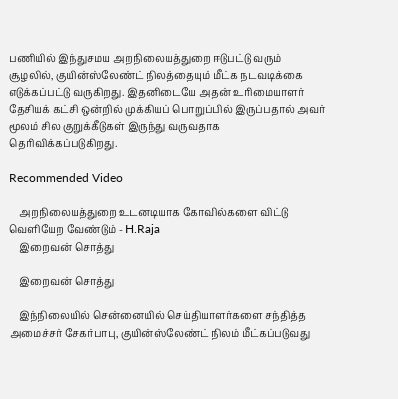பணியில் இந்துசமய அறநிலையத்துறை ஈடுபட்டு வரும் சூழலில், குயின்ஸ்லேண்ட் நிலத்தையும் மீட்க நடவடிக்கை எடுக்கப்பட்டு வருகிறது. இதனிடையே அதன் உரிமையாளர் தேசியக் கட்சி ஒன்றில் முக்கியப் பொறுப்பில் இருப்பதால் அவர் மூலம் சில குறுக்கீடுகள் இருந்து வருவதாக தெரிவிக்கப்படுகிறது.

Recommended Video

    அறநிலையத்துறை உடனடியாக கோவில்களை விட்டு வெளியேற வேண்டும் - H.Raja
    இறைவன் சொத்து

    இறைவன் சொத்து

    இந்நிலையில் சென்னையில் செய்தியாளர்களை சந்தித்த அமைச்சர் சேகர்பாபு, குயின்ஸ்லேண்ட் நிலம் மீட்கப்படுவது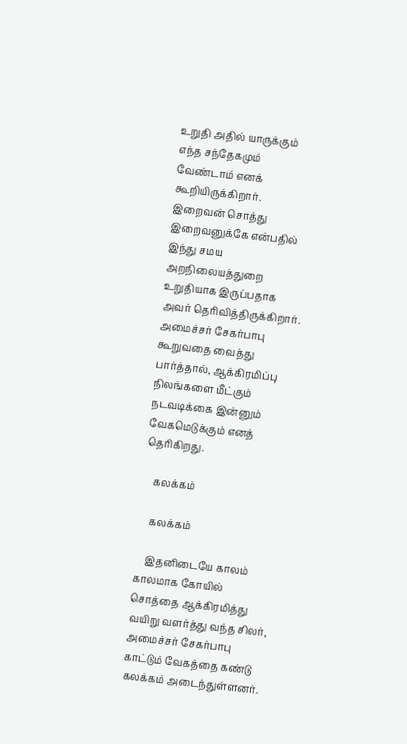உறுதி அதில் யாருக்கும் எந்த சந்தேகமும் வேண்டாம் எனக் கூறியிருக்கிறார். இறைவன் சொத்து இறைவனுக்கே என்பதில் இந்து சமய அறநிலையத்துறை உறுதியாக இருப்பதாக அவர் தெரிவித்திருக்கிறார். அமைச்சர் சேகர்பாபு கூறுவதை வைத்து பார்த்தால், ஆக்கிரமிப்பு நிலங்களை மீட்கும் நடவடிக்கை இன்னும் வேகமெடுக்கும் எனத் தெரிகிறது.

    கலக்கம்

    கலக்கம்

    இதனிடையே காலம் காலமாக கோயில் சொத்தை ஆக்கிரமித்து வயிறு வளர்த்து வந்த சிலர், அமைச்சர் சேகர்பாபு காட்டும் வேகத்தை கண்டு கலக்கம் அடைந்துள்ளனர்.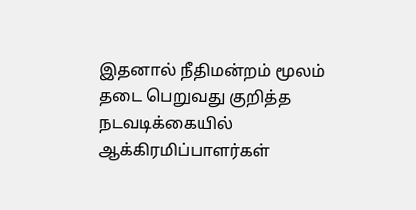இதனால் நீதிமன்றம் மூலம் தடை பெறுவது குறித்த நடவடிக்கையில் ஆக்கிரமிப்பாளர்கள்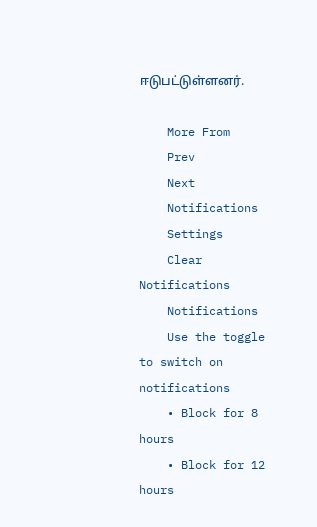ஈடுபட்டுள்ளனர்.

    More From
    Prev
    Next
    Notifications
    Settings
    Clear Notifications
    Notifications
    Use the toggle to switch on notifications
    • Block for 8 hours
    • Block for 12 hours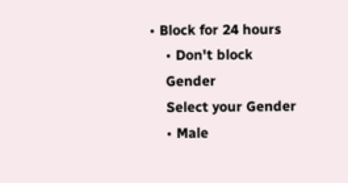• Block for 24 hours
    • Don't block
    Gender
    Select your Gender
    • Male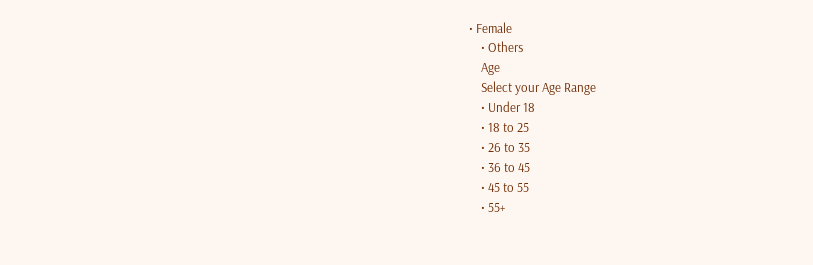• Female
    • Others
    Age
    Select your Age Range
    • Under 18
    • 18 to 25
    • 26 to 35
    • 36 to 45
    • 45 to 55
    • 55+